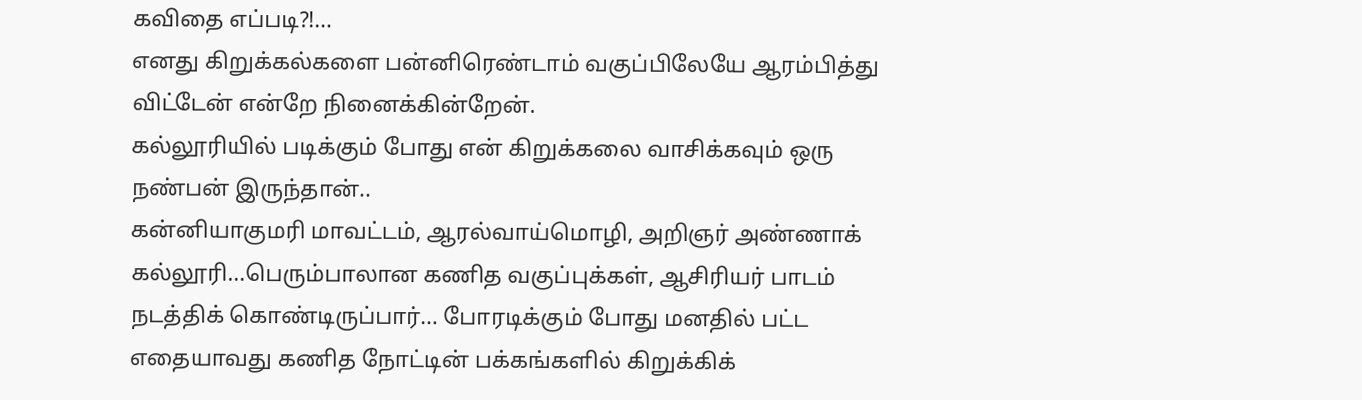கவிதை எப்படி?!…
எனது கிறுக்கல்களை பன்னிரெண்டாம் வகுப்பிலேயே ஆரம்பித்து விட்டேன் என்றே நினைக்கின்றேன்.
கல்லூரியில் படிக்கும் போது என் கிறுக்கலை வாசிக்கவும் ஒரு நண்பன் இருந்தான்..
கன்னியாகுமரி மாவட்டம், ஆரல்வாய்மொழி, அறிஞர் அண்ணாக் கல்லூரி…பெரும்பாலான கணித வகுப்புக்கள், ஆசிரியர் பாடம் நடத்திக் கொண்டிருப்பார்… போரடிக்கும் போது மனதில் பட்ட எதையாவது கணித நோட்டின் பக்கங்களில் கிறுக்கிக்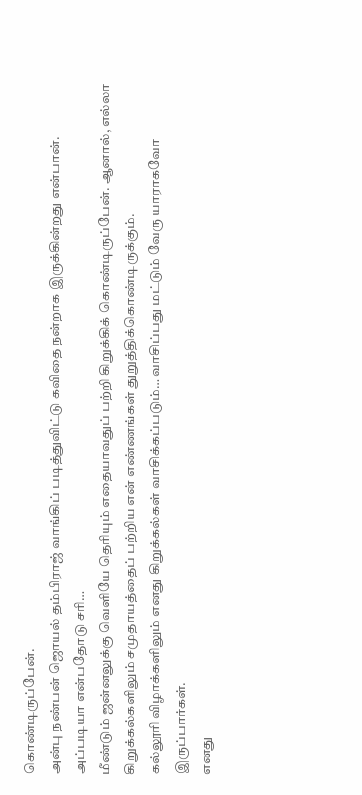கொண்டிருப்பேன்.
அன்பு நண்பன் ஜொயல் தம்பிராஜ் வாங்கிப் படித்துவிட்டு கவிதை நன்றாக இருக்கின்றது என்பான்.
அப்படியா என்பதோடு சரி…
மீண்டும் ஜன்னலுக்கு வெளியே தெரியும் எதையாவதுப் பற்றி கிறுக்கிக் கொண்டிருப்பேன். ஆனால், எல்லா கிறுக்கல்களிலும் சமுதாயத்தைப் பற்றிய என் எண்ணங்கள் துறுத்திக்கொண்டிருக்கும்.
கல்லூரி விழாக்களிலும் எனது கிறுக்கல்கள் வாசிக்கப்படும்… வாசிப்பது மட்டும் வேரு யாராகவோ இருப்பார்கள்.
எனது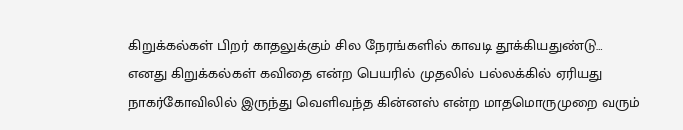கிறுக்கல்கள் பிறர் காதலுக்கும் சில நேரங்களில் காவடி தூக்கியதுண்டு…
எனது கிறுக்கல்கள் கவிதை என்ற பெயரில் முதலில் பல்லக்கில் ஏரியது நாகர்கோவிலில் இருந்து வெளிவந்த கின்னஸ் என்ற மாதமொருமுறை வரும்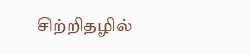சிற்றிதழில்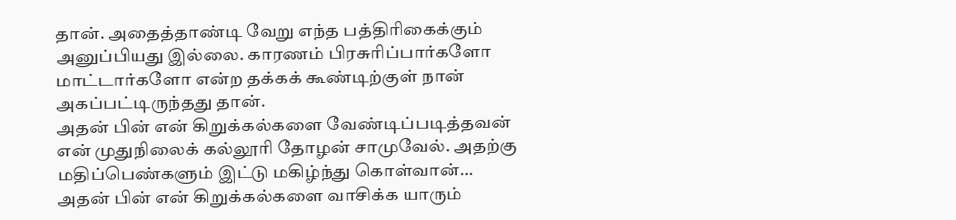தான். அதைத்தாண்டி வேறு எந்த பத்திரிகைக்கும் அனுப்பியது இல்லை. காரணம் பிரசுரிப்பார்களோ மாட்டார்களோ என்ற தக்கக் கூண்டிற்குள் நான் அகப்பட்டிருந்தது தான்.
அதன் பின் என் கிறுக்கல்களை வேண்டிப்படித்தவன் என் முதுநிலைக் கல்லூரி தோழன் சாமுவேல். அதற்கு மதிப்பெண்களும் இட்டு மகிழ்ந்து கொள்வான்…
அதன் பின் என் கிறுக்கல்களை வாசிக்க யாரும்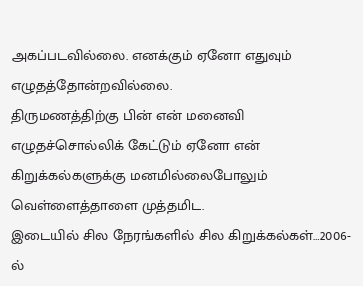அகப்படவில்லை. எனக்கும் ஏனோ எதுவும் எழுதத்தோன்றவில்லை.
திருமணத்திற்கு பின் என் மனைவி எழுதச்சொல்லிக் கேட்டும் ஏனோ என் கிறுக்கல்களுக்கு மனமில்லைபோலும் வெள்ளைத்தாளை முத்தமிட.
இடையில் சில நேரங்களில் சில கிறுக்கல்கள்…2006-ல்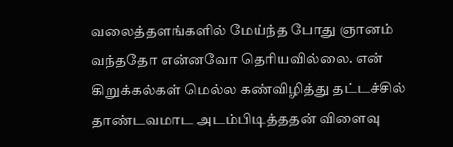வலைத்தளங்களில் மேய்ந்த போது ஞானம் வந்ததோ என்னவோ தெரியவில்லை. என் கிறுக்கல்கள் மெல்ல கண்விழித்து தட்டச்சில் தாண்டவமாட அடம்பிடித்ததன் விளைவு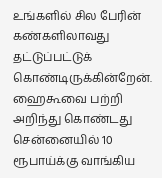உங்களில் சில பேரின் கண்களிலாவது தட்டுப்பட்டுக் கொண்டிருக்கின்றேன்.
ஹைகூவை பற்றி அறிந்து கொண்டது சென்னையில் 10 ரூபாய்க்கு வாங்கிய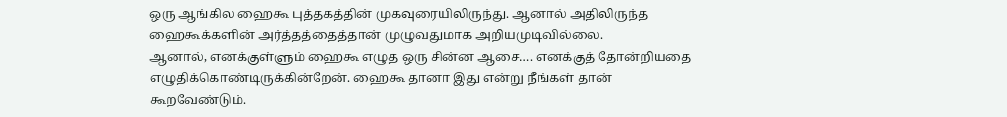ஒரு ஆங்கில ஹைகூ புத்தகத்தின் முகவுரையிலிருந்து. ஆனால் அதிலிருந்த ஹைகூக்களின் அர்த்தத்தைத்தான் முழுவதுமாக அறியமுடிவில்லை.
ஆனால், எனக்குள்ளும் ஹைகூ எழுத ஒரு சின்ன ஆசை…. எனக்குத் தோன்றியதை எழுதிக்கொண்டிருக்கின்றேன். ஹைகூ தானா இது என்று நீங்கள் தான் கூறவேண்டும்.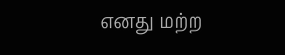எனது மற்ற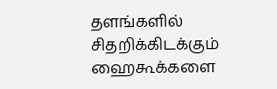தளங்களில் சிதறிக்கிடக்கும் ஹைகூக்களை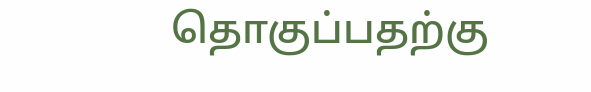தொகுப்பதற்கு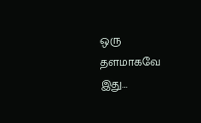ஒரு தளமாகவே இது…